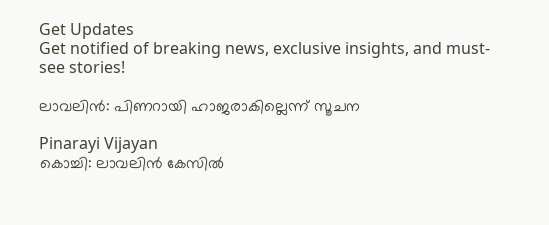Get Updates
Get notified of breaking news, exclusive insights, and must-see stories!

ലാവലിന്‍: പിണറായി ഹാജരാകില്ലെന്ന് സൂചന

Pinarayi Vijayan
കൊച്ചി: ലാവലിന്‍ കേസില്‍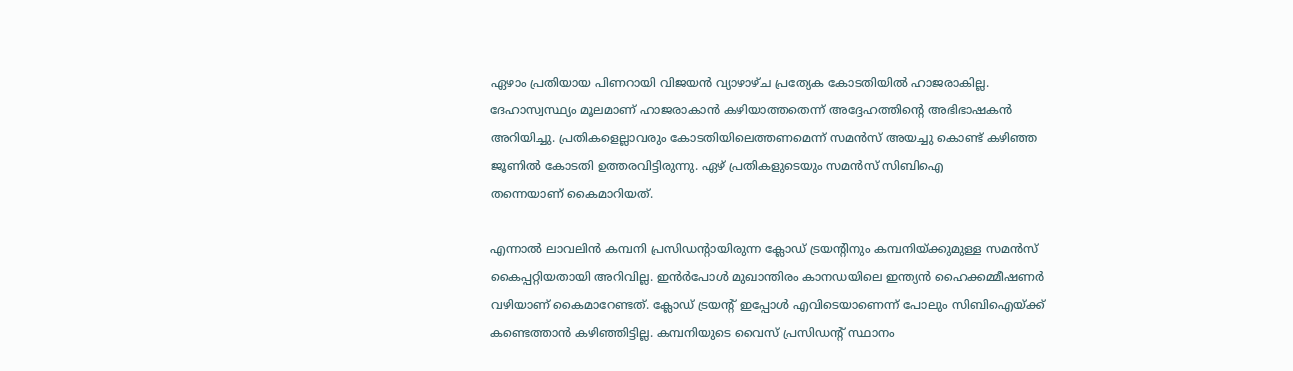ഏഴാം പ്രതിയായ പിണറായി വിജയന്‍ വ്യാഴാഴ്‌ച പ്രത്യേക കോടതിയില്‍ ഹാജരാകില്ല. ദേഹാസ്വസ്ഥ്യം മൂലമാണ്‌ ഹാജരാകാന്‍ കഴിയാത്തതെന്ന്‌ അദ്ദേഹത്തിന്റെ അഭിഭാഷകന്‍ അറിയിച്ചു. പ്രതികളെല്ലാവരും കോടതിയിലെത്തണമെന്ന്‌ സമന്‍സ്‌ അയച്ചു കൊണ്ട്‌ കഴിഞ്ഞ ജൂണില്‍ കോടതി ഉത്തരവിട്ടിരുന്നു. ഏഴ്‌ പ്രതികളുടെയും സമന്‍സ്‌ സിബിഐ തന്നെയാണ് ‌കൈമാറിയത്‌.

എന്നാല്‍ ലാവലിന്‍ കമ്പനി പ്രസിഡന്റായിരുന്ന ക്ലോഡ്‌ ട്രയന്റിനും കമ്പനിയ്‌ക്കുമുള്ള സമന്‍സ്‌ കൈപ്പറ്റിയതായി അറിവില്ല. ഇന്‍ര്‍പോള്‍ മുഖാന്തിരം കാനഡയിലെ ഇന്ത്യന്‍ ഹൈക്കമ്മീഷണര്‍ വഴിയാണ്‌ കൈമാറേണ്ടത്‌. ക്ലോഡ്‌ ട്രയന്റ്‌ ഇപ്പോള്‍ എവിടെയാണെന്ന്‌ പോലും സിബിഐയ്‌ക്ക്‌ കണ്ടെത്താന്‍ കഴിഞ്ഞിട്ടില്ല. കമ്പനിയുടെ വൈസ്‌ പ്രസിഡന്റ്‌ സ്ഥാനം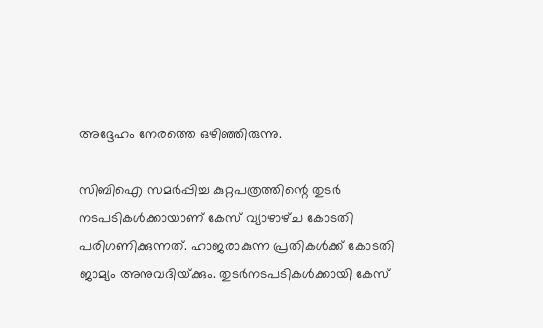അദ്ദേഹം നേരത്തെ ഒഴിഞ്ഞിരുന്നു.

സിബിഐ സമര്‍പ്പിച്ച കുറ്റപത്രത്തിന്റെ തുടര്‍ നടപടികള്‍ക്കായാണ്‌ കേസ്‌ വ്യാഴാഴ്‌ച കോടതി പരിഗണിക്കുന്നത്‌. ഹാജരാകുന്ന പ്രതികള്‍ക്ക്‌ കോടതി ജാമ്യം അനുവദിയ്‌ക്കും. തുടര്‍നടപടികള്‍ക്കായി കേസ്‌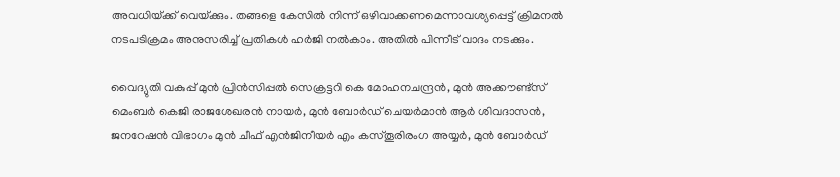അവധിയ്‌ക്ക്‌ വെയ്‌ക്കും. തങ്ങളെ കേസില്‍ നിന്ന്‌ ഒഴിവാക്കണമെന്നാവശ്യപ്പെട്ട്‌ ക്രിമനല്‍ നടപടിക്രമം അനുസരിച്ച്‌ പ്രതികള്‍ ഹര്‍ജി നല്‍കാം. അതില്‍ പിന്നീട്‌ വാദം നടക്കും.

വൈദ്യുതി വകുപ്പ്‌ മുന്‍ പ്രിന്‍സിപ്പല്‍ സെക്രട്ടറി കെ മോഹനചന്ദ്രന്‍, മുന്‍ അക്കൗണ്ട്‌സ്‌ മെംബര്‍ കെജി രാജശേഖരന്‍ നായര്‍, മുന്‍ ബോര്‍ഡ്‌ ചെയര്‍മാന്‍ ആര്‍ ശിവദാസന്‍, ജനറേഷന്‍ വിഭാഗം മുന്‍ ചീഫ്‌ എന്‍ജിനീയര്‍ എം കസ്‌തൂരിരംഗ അയ്യര്‍, മുന്‍ ബോര്‍ഡ്‌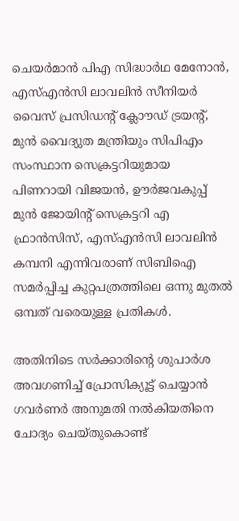ചെയര്‍മാന്‍ പിഎ സിദ്ധാര്‍ഥ മേനോന്‍, എസ്‌എന്‍സി ലാവലിന്‍ സീനിയര്‍ വൈസ്‌ പ്രസിഡന്‍റ്‌ ക്ലോൗഡ്‌ ട്രയന്റ്‌, മുന്‍ വൈദ്യുത മന്ത്രിയും സിപിഎം സംസ്ഥാന സെക്രട്ടറിയുമായ പിണറായി വിജയന്‍, ഊര്‍ജവകുപ്പ്‌ മുന്‍ ജോയിന്‍റ്‌ സെക്രട്ടറി എ ഫ്രാന്‍സിസ്‌, എസ്‌എന്‍സി ലാവലിന്‍ കമ്പനി എന്നിവരാണ്‌ സിബിഐ സമര്‍പ്പിച്ച കുറ്റപത്രത്തിലെ ഒന്നു മുതല്‍ ഒമ്പത്‌ വരെയുള്ള പ്രതികള്‍.

അതിനിടെ സര്‍ക്കാരിന്റെ ശുപാര്‍ശ അവഗണിച്ച്‌ പ്രോസിക്യൂട്ട്‌ ചെയ്യാന്‍ ഗവര്‍ണര്‍ അനുമതി നല്‍കിയതിനെ ചോദ്യം ചെയ്‌തുകൊണ്ട്‌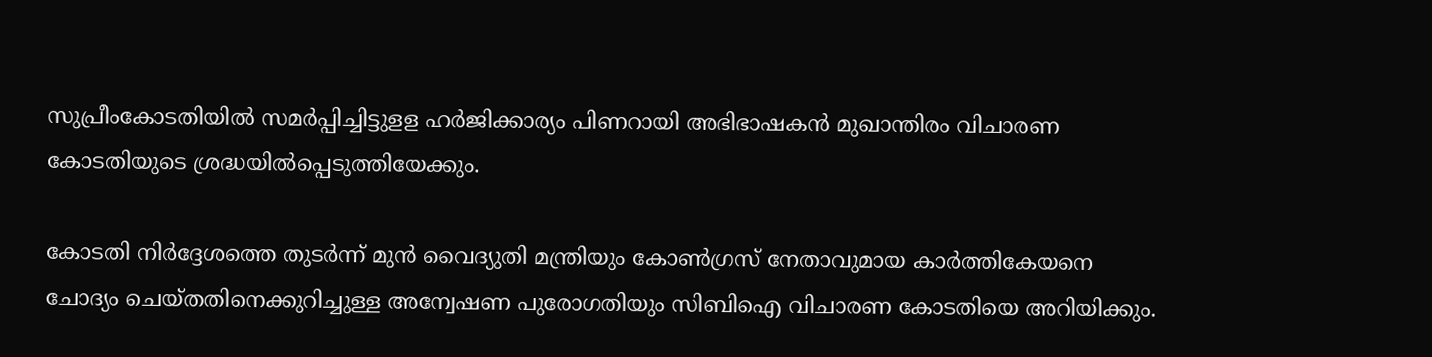സുപ്രീംകോടതിയില്‍ സമര്‍പ്പിച്ചിട്ടുളള ഹര്‍ജിക്കാര്യം പിണറായി അഭിഭാഷകന്‍ മുഖാന്തിരം വിചാരണ കോടതിയുടെ ശ്രദ്ധയില്‍പ്പെടുത്തിയേക്കും.

കോടതി നിര്‍ദ്ദേശത്തെ തുടര്‍ന്ന്‌ മുന്‍ വൈദ്യുതി മന്ത്രിയും കോണ്‍ഗ്രസ്‌ നേതാവുമായ കാര്‍ത്തികേയനെ ചോദ്യം ചെയ്‌തതിനെക്കുറിച്ചുള്ള അന്വേഷണ പുരോഗതിയും സിബിഐ വിചാരണ കോടതിയെ അറിയിക്കും.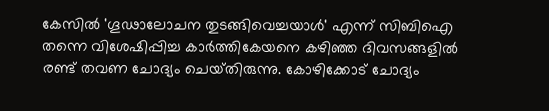കേസില്‍ 'ഗൂഢാലോചന തുടങ്ങിവെച്ചയാള്‍' എന്ന്‌ സിബിഐ തന്നെ വിശേഷിപ്പിച്ച കാര്‍ത്തികേയനെ കഴിഞ്ഞ ദിവസങ്ങളില്‍ രണ്ട്‌ തവണ ചോദ്യം ചെയ്‌തിരുന്നു. കോഴിക്കോട്‌ ചോദ്യം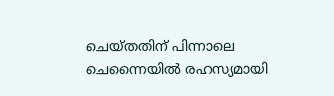ചെയ്‌തതിന്‌ പിന്നാലെ ചെന്നൈയില്‍ രഹസ്യമായി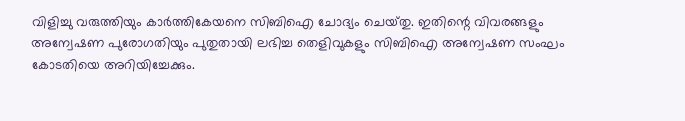വിളിച്ചു വരുത്തിയും കാര്‍ത്തികേയനെ സിബിഐ ചോദ്യം ചെയ്‌തു. ഇതിന്റെ വിവരങ്ങളും അന്വേഷണ പുരോഗതിയും പുതുതായി ലഭിച്ച തെളിവുകളും സിബിഐ അന്വേഷണ സംഘം കോടതിയെ അറിയിച്ചേക്കും.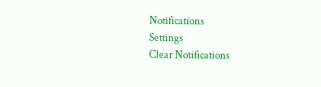Notifications
Settings
Clear Notifications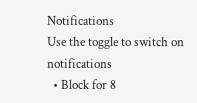Notifications
Use the toggle to switch on notifications
  • Block for 8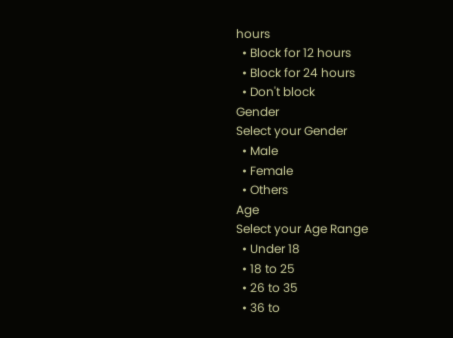hours
  • Block for 12 hours
  • Block for 24 hours
  • Don't block
Gender
Select your Gender
  • Male
  • Female
  • Others
Age
Select your Age Range
  • Under 18
  • 18 to 25
  • 26 to 35
  • 36 to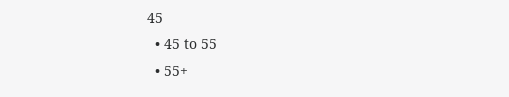45
  • 45 to 55
  • 55+